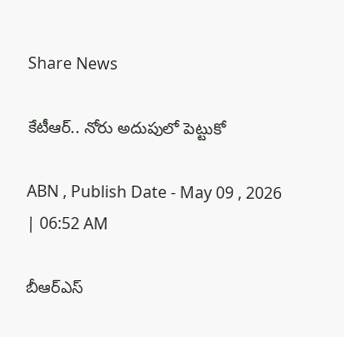Share News

కేటీఆర్‌.. నోరు అదుపులో పెట్టుకో

ABN , Publish Date - May 09 , 2026 | 06:52 AM

బీఆర్‌ఎస్‌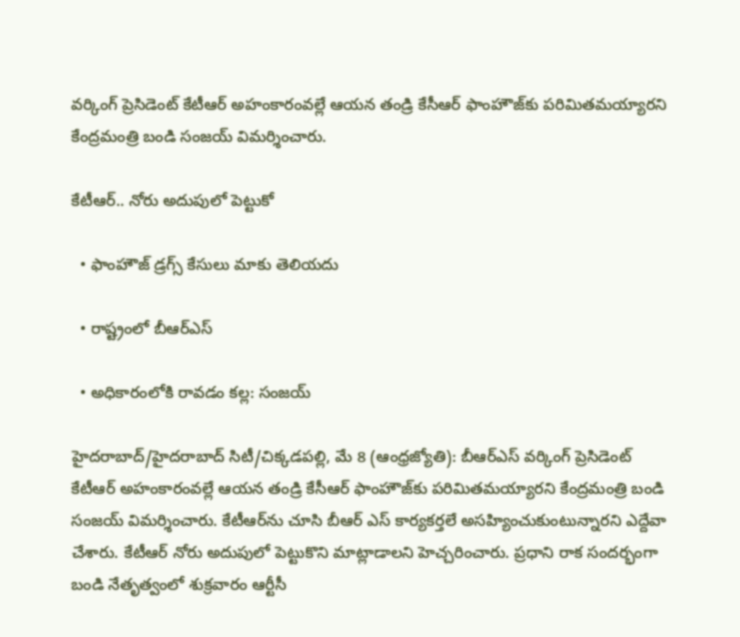వర్కింగ్‌ ప్రెసిడెంట్‌ కేటీఆర్‌ అహంకారంవల్లే ఆయన తండ్రి కేసీఆర్‌ ఫాంహౌజ్‌కు పరిమితమయ్యారని కేంద్రమంత్రి బండి సంజయ్‌ విమర్శించారు.

కేటీఆర్‌.. నోరు అదుపులో పెట్టుకో

  • ఫాంహౌజ్‌ డ్రగ్స్‌ కేసులు మాకు తెలియదు

  • రాష్ట్రంలో బీఆర్‌ఎస్‌

  • అధికారంలోకి రావడం కల్ల: సంజయ్‌

హైదరాబాద్‌/హైదరాబాద్‌ సిటీ/చిక్కడపల్లి, మే 8 (ఆంధ్రజ్యోతి): బీఆర్‌ఎస్‌ వర్కింగ్‌ ప్రెసిడెంట్‌ కేటీఆర్‌ అహంకారంవల్లే ఆయన తండ్రి కేసీఆర్‌ ఫాంహౌజ్‌కు పరిమితమయ్యారని కేంద్రమంత్రి బండి సంజయ్‌ విమర్శించారు. కేటీఆర్‌ను చూసి బీఆర్‌ ఎస్‌ కార్యకర్తలే అసహ్యించుకుంటున్నారని ఎద్దేవా చేశారు. కేటీఆర్‌ నోరు అదుపులో పెట్టుకొని మాట్లాడాలని హెచ్చరించారు. ప్రధాని రాక సందర్భంగా బండి నేతృత్వంలో శుక్రవారం ఆర్టీసీ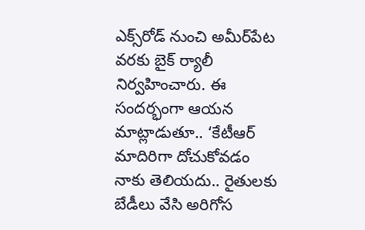ఎక్స్‌రోడ్‌ నుంచి అమీర్‌పేట వరకు బైక్‌ ర్యాలీ నిర్వహించారు. ఈ సందర్భంగా ఆయన మాట్లాడుతూ.. ‘కేటీఆర్‌ మాదిరిగా దోచుకోవడం నాకు తెలియదు.. రైతులకు బేడీలు వేసి అరిగోస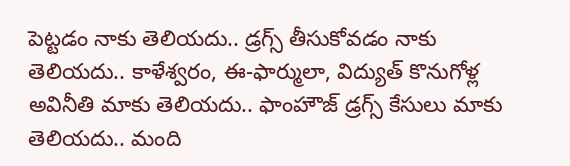పెట్టడం నాకు తెలియదు.. డ్రగ్స్‌ తీసుకోవడం నాకు తెలియదు.. కాళేశ్వరం, ఈ-ఫార్ములా, విద్యుత్‌ కొనుగోళ్ల అవినీతి మాకు తెలియదు.. ఫాంహౌజ్‌ డ్రగ్స్‌ కేసులు మాకు తెలియదు.. మంది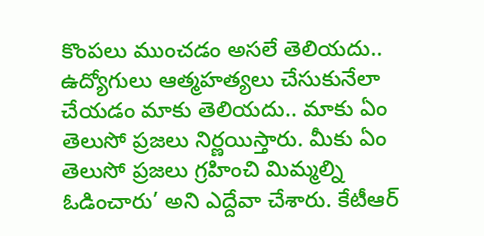కొంపలు ముంచడం అసలే తెలియదు.. ఉద్యోగులు ఆత్మహత్యలు చేసుకునేలా చేయడం మాకు తెలియదు.. మాకు ఏం తెలుసో ప్రజలు నిర్ణయిస్తారు. మీకు ఏం తెలుసో ప్రజలు గ్రహించి మిమ్మల్ని ఓడించారు’ అని ఎద్దేవా చేశారు. కేటీఆర్‌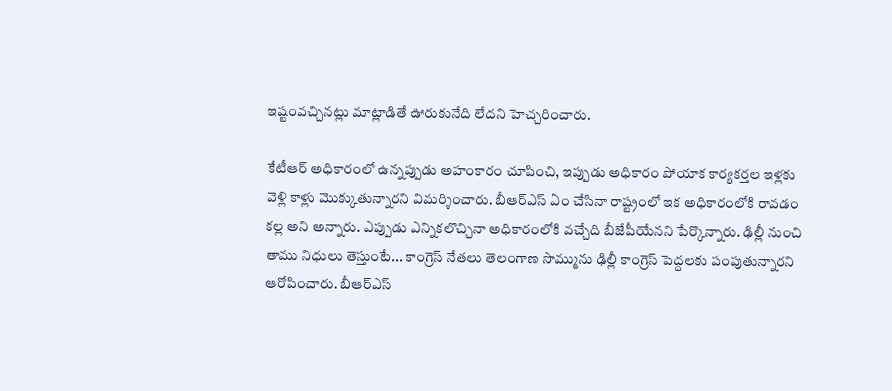ఇష్టంవచ్చినట్లు మాట్లాడితే ఊరుకునేది లేదని హెచ్చరించారు.

కేటీఆర్‌ అధికారంలో ఉన్నప్పుడు అహంకారం చూపించి, ఇప్పుడు అధికారం పోయాక కార్యకర్తల ఇళ్లకు వెళ్లి కాళ్లు మొక్కుతున్నారని విమర్శించారు. బీఆర్‌ఎస్‌ ఏం చేసినా రాష్ట్రంలో ఇక అధికారంలోకి రావడం కల్ల అని అన్నారు. ఎప్పుడు ఎన్నికలొచ్చినా అధికారంలోకి వచ్చేది బీజేపీయేనని పేర్కొన్నారు. ఢిల్లీ నుంచి తాము నిధులు తెస్తుంటే... కాంగ్రెస్‌ నేతలు తెలంగాణ సొమ్మును ఢిల్లీ కాంగ్రెస్‌ పెద్దలకు పంపుతున్నారని ఆరోపించారు. బీఆర్‌ఎస్‌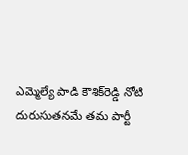ఎమ్మెల్యే పాడి కౌశిక్‌రెడ్డి నోటి దురుసుతనమే తమ పార్టీ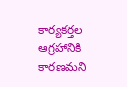కార్యకర్తల ఆగ్రహానికి కారణమని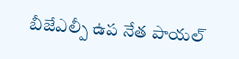బీజేఎల్పీ ఉప నేత పాయల్‌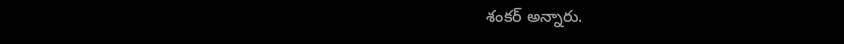శంకర్‌ అన్నారు.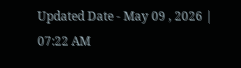Updated Date - May 09 , 2026 | 07:22 AM